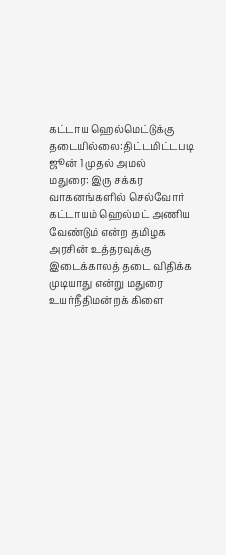கட்டாய ஹெல்மெட்டுக்கு தடையில்லை:திட்டமிட்டபடி ஜூன் 1 முதல் அமல்
மதுரை: இரு சக்கர வாகனங்களில் செல்வோர் கட்டாயம் ஹெல்மட் அணிய வேண்டும் என்ற தமிழக அரசின் உத்தரவுக்கு இடைக்காலத் தடை விதிக்க முடியாது என்று மதுரை உயர்நீதிமன்றக் கிளை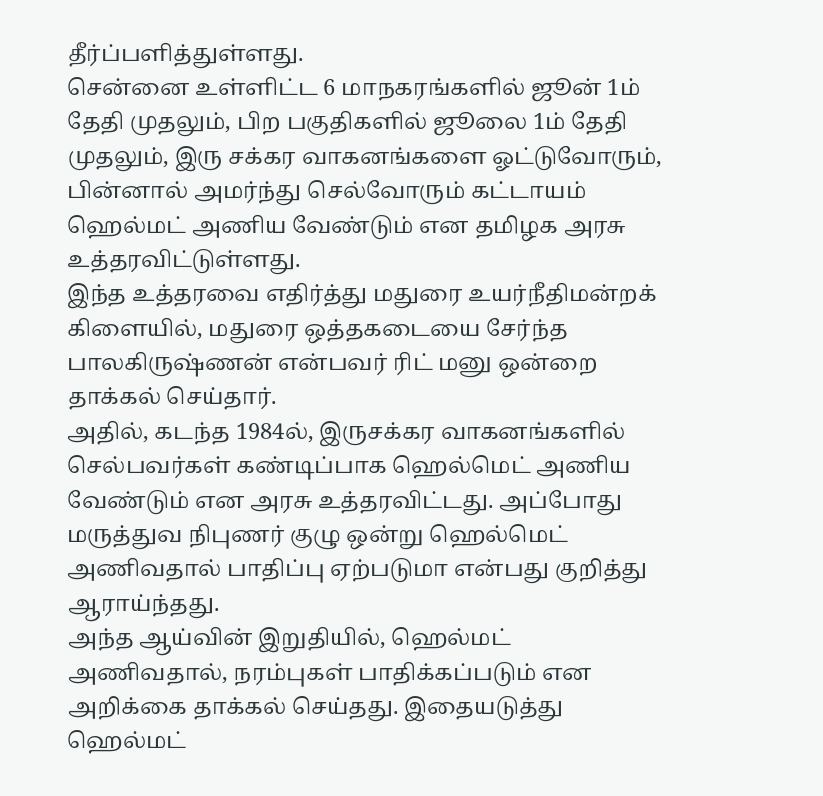தீர்ப்பளித்துள்ளது.
சென்னை உள்ளிட்ட 6 மாநகரங்களில் ஜூன் 1ம் தேதி முதலும், பிற பகுதிகளில் ஜூலை 1ம் தேதி முதலும், இரு சக்கர வாகனங்களை ஓட்டுவோரும், பின்னால் அமர்ந்து செல்வோரும் கட்டாயம் ஹெல்மட் அணிய வேண்டும் என தமிழக அரசு உத்தரவிட்டுள்ளது.
இந்த உத்தரவை எதிர்த்து மதுரை உயர்நீதிமன்றக் கிளையில், மதுரை ஒத்தகடையை சேர்ந்த பாலகிருஷ்ணன் என்பவர் ரிட் மனு ஒன்றை தாக்கல் செய்தார்.
அதில், கடந்த 1984ல், இருசக்கர வாகனங்களில் செல்பவர்கள் கண்டிப்பாக ஹெல்மெட் அணிய வேண்டும் என அரசு உத்தரவிட்டது. அப்போது மருத்துவ நிபுணர் குழு ஒன்று ஹெல்மெட் அணிவதால் பாதிப்பு ஏற்படுமா என்பது குறித்து ஆராய்ந்தது.
அந்த ஆய்வின் இறுதியில், ஹெல்மட் அணிவதால், நரம்புகள் பாதிக்கப்படும் என அறிக்கை தாக்கல் செய்தது. இதையடுத்து ஹெல்மட்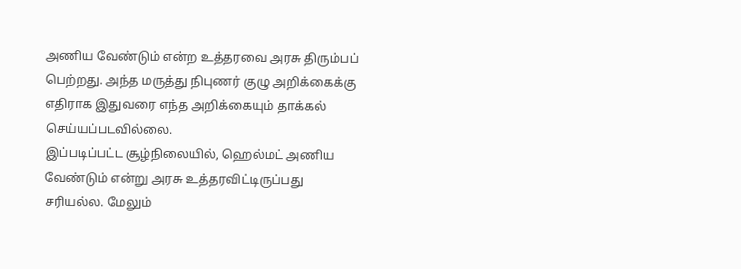அணிய வேண்டும் என்ற உத்தரவை அரசு திரும்பப் பெற்றது. அந்த மருத்து நிபுணர் குழு அறிக்கைக்கு எதிராக இதுவரை எந்த அறிக்கையும் தாக்கல் செய்யப்படவில்லை.
இப்படிப்பட்ட சூழ்நிலையில், ஹெல்மட் அணிய வேண்டும் என்று அரசு உத்தரவிட்டிருப்பது சரியல்ல. மேலும்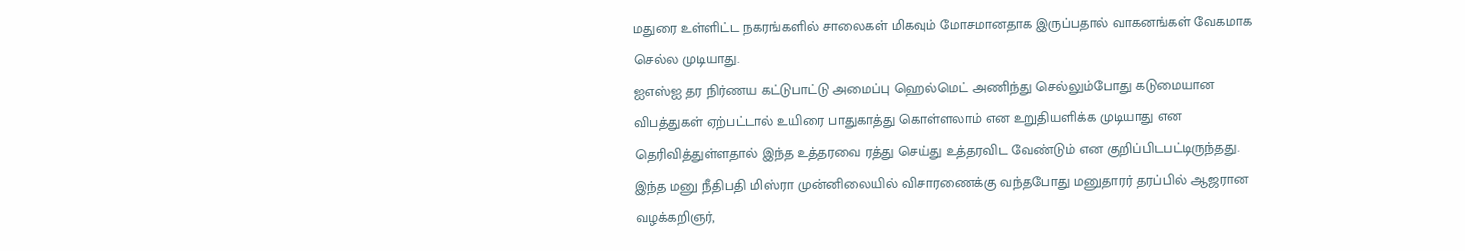மதுரை உள்ளிட்ட நகரங்களில் சாலைகள் மிகவும் மோசமானதாக இருப்பதால் வாகனங்கள் வேகமாக செல்ல முடியாது.
ஐஎஸ்ஐ தர நிர்ணய கட்டுபாட்டு அமைப்பு ஹெல்மெட் அணிந்து செல்லும்போது கடுமையான விபத்துகள் ஏற்பட்டால் உயிரை பாதுகாத்து கொள்ளலாம் என உறுதியளிக்க முடியாது என தெரிவித்துள்ளதால் இந்த உத்தரவை ரத்து செய்து உத்தரவிட வேண்டும் என குறிப்பிடபட்டிருந்தது.
இந்த மனு நீதிபதி மிஸ்ரா முன்னிலையில் விசாரணைக்கு வந்தபோது மனுதாரர் தரப்பில் ஆஜரான வழக்கறிஞர்,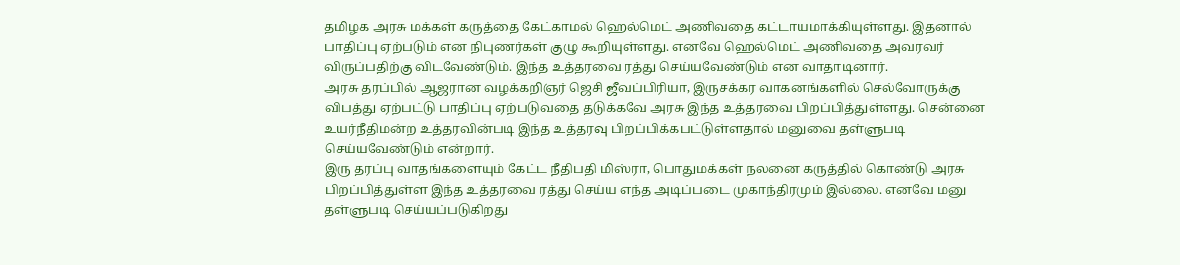தமிழக அரசு மக்கள் கருத்தை கேட்காமல் ஹெல்மெட் அணிவதை கட்டாயமாக்கியுள்ளது. இதனால் பாதிப்பு ஏற்படும் என நிபுணர்கள் குழு கூறியுள்ளது. எனவே ஹெல்மெட் அணிவதை அவரவர் விருப்பதிற்கு விடவேண்டும். இந்த உத்தரவை ரத்து செய்யவேண்டும் என வாதாடினார்.
அரசு தரப்பில் ஆஜரான வழக்கறிஞர் ஜெசி ஜீவப்பிரியா, இருசக்கர வாகனங்களில் செல்வோருக்கு விபத்து ஏற்பட்டு பாதிப்பு ஏற்படுவதை தடுக்கவே அரசு இந்த உத்தரவை பிறப்பித்துள்ளது. சென்னை உயர்நீதிமன்ற உத்தரவின்படி இந்த உத்தரவு பிறப்பிக்கபட்டுள்ளதால் மனுவை தள்ளுபடி செய்யவேண்டும் என்றார்.
இரு தரப்பு வாதங்களையும் கேட்ட நீதிபதி மிஸ்ரா, பொதுமக்கள் நலனை கருத்தில் கொண்டு அரசு பிறப்பித்துள்ள இந்த உத்தரவை ரத்து செய்ய எந்த அடிப்படை முகாந்திரமும் இல்லை. எனவே மனு தள்ளுபடி செய்யப்படுகிறது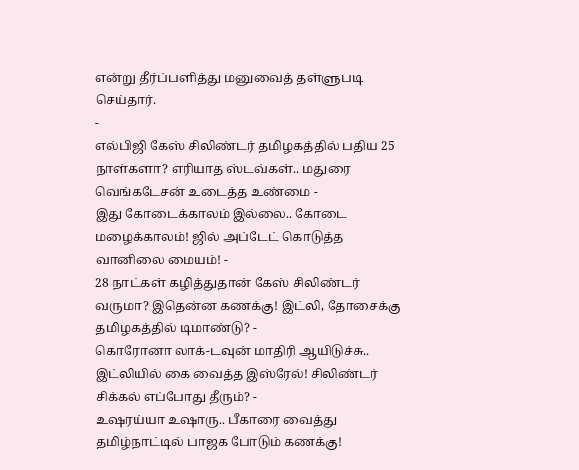என்று தீர்ப்பளித்து மனுவைத் தள்ளுபடி செய்தார்.
-
எல்பிஜி கேஸ் சிலிண்டர் தமிழகத்தில் பதிய 25 நாள்களா? எரியாத ஸ்டவ்கள்.. மதுரை வெங்கடேசன் உடைத்த உண்மை -
இது கோடைக்காலம் இல்லை.. கோடை மழைக்காலம்! ஜில் அப்டேட் கொடுத்த வானிலை மையம்! -
28 நாட்கள் கழித்துதான் கேஸ் சிலிண்டர் வருமா? இதென்ன கணக்கு! இட்லி, தோசைக்கு தமிழகத்தில் டிமாண்டு? -
கொரோனா லாக்-டவுன் மாதிரி ஆயிடுச்சு.. இட்லியில் கை வைத்த இஸ்ரேல்! சிலிண்டர் சிக்கல் எப்போது தீரும்? -
உஷரய்யா உஷாரு.. பீகாரை வைத்து தமிழ்நாட்டில் பாஜக போடும் கணக்கு!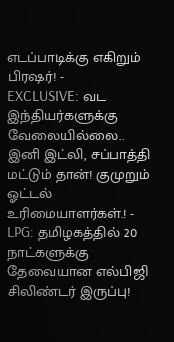எடப்பாடிக்கு எகிறும் பிரஷர்! -
EXCLUSIVE: வட இந்தியர்களுக்கு வேலையில்லை.. இனி இட்லி, சப்பாத்தி மட்டும் தான்! குமுறும் ஓட்டல் உரிமையாளர்கள்.! -
LPG: தமிழகத்தில் 20 நாட்களுக்கு தேவையான எல்பிஜி சிலிண்டர் இருப்பு!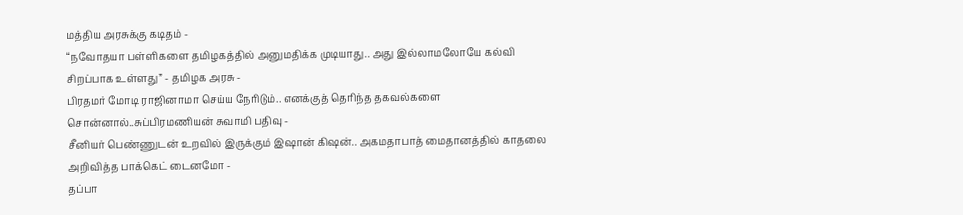மத்திய அரசுக்கு கடிதம் -
“நவோதயா பள்ளிகளை தமிழகத்தில் அனுமதிக்க முடியாது.. அது இல்லாமலோயே கல்வி சிறப்பாக உள்ளது” - தமிழக அரசு -
பிரதமர் மோடி ராஜினாமா செய்ய நேரிடும்.. எனக்குத் தெரிந்த தகவல்களை சொன்னால்..சுப்பிரமணியன் சுவாமி பதிவு -
சீனியர் பெண்ணுடன் உறவில் இருக்கும் இஷான் கிஷன்.. அகமதாபாத் மைதானத்தில் காதலை அறிவித்த பாக்கெட் டைனமோ -
தப்பா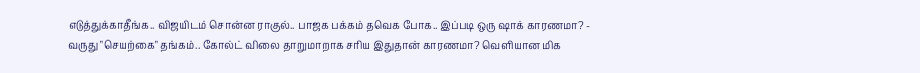எடுத்துக்காதீங்க.. விஜயிடம் சொன்ன ராகுல்.. பாஜக பக்கம் தவெக போக.. இப்படி ஒரு ஷாக் காரணமா? -
வருது "செயற்கை" தங்கம்.. கோல்ட் விலை தாறுமாறாக சரிய இதுதான் காரணமா? வெளியான மிக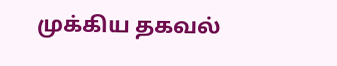முக்கிய தகவல்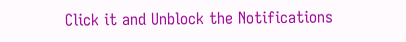Click it and Unblock the Notifications